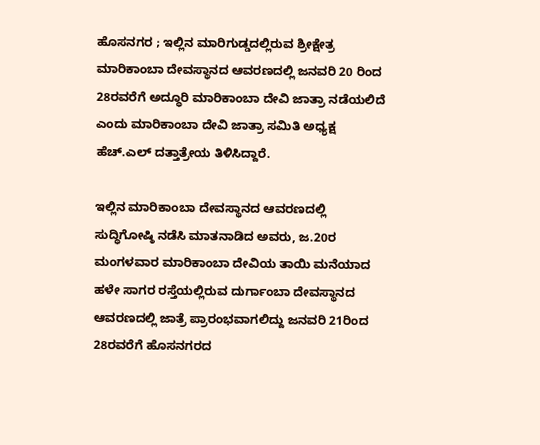ಹೊಸನಗರ ; ಇಲ್ಲಿನ ಮಾರಿಗುಡ್ಡದಲ್ಲಿರುವ ಶ್ರೀಕ್ಷೇತ್ರ ಮಾರಿಕಾಂಬಾ ದೇವಸ್ಥಾನದ ಆವರಣದಲ್ಲಿ ಜನವರಿ 20 ರಿಂದ 28ರವರೆಗೆ ಅದ್ಧೂರಿ ಮಾರಿಕಾಂಬಾ ದೇವಿ ಜಾತ್ರಾ ನಡೆಯಲಿದೆ ಎಂದು ಮಾರಿಕಾಂಬಾ ದೇವಿ ಜಾತ್ರಾ ಸಮಿತಿ ಅಧ್ಯಕ್ಷ ಹೆಚ್.ಎಲ್ ದತ್ತಾತ್ರೇಯ ತಿಳಿಸಿದ್ದಾರೆ.

ಇಲ್ಲಿನ ಮಾರಿಕಾಂಬಾ ದೇವಸ್ಥಾನದ ಆವರಣದಲ್ಲಿ ಸುದ್ಧಿಗೋಷ್ಠಿ ನಡೆಸಿ ಮಾತನಾಡಿದ ಅವರು, ಜ.20ರ ಮಂಗಳವಾರ ಮಾರಿಕಾಂಬಾ ದೇವಿಯ ತಾಯಿ ಮನೆಯಾದ ಹಳೇ ಸಾಗರ ರಸ್ತೆಯಲ್ಲಿರುವ ದುರ್ಗಾಂಬಾ ದೇವಸ್ಥಾನದ ಆವರಣದಲ್ಲಿ ಜಾತ್ರೆ ಪ್ರಾರಂಭವಾಗಲಿದ್ದು ಜನವರಿ 21ರಿಂದ 28ರವರೆಗೆ ಹೊಸನಗರದ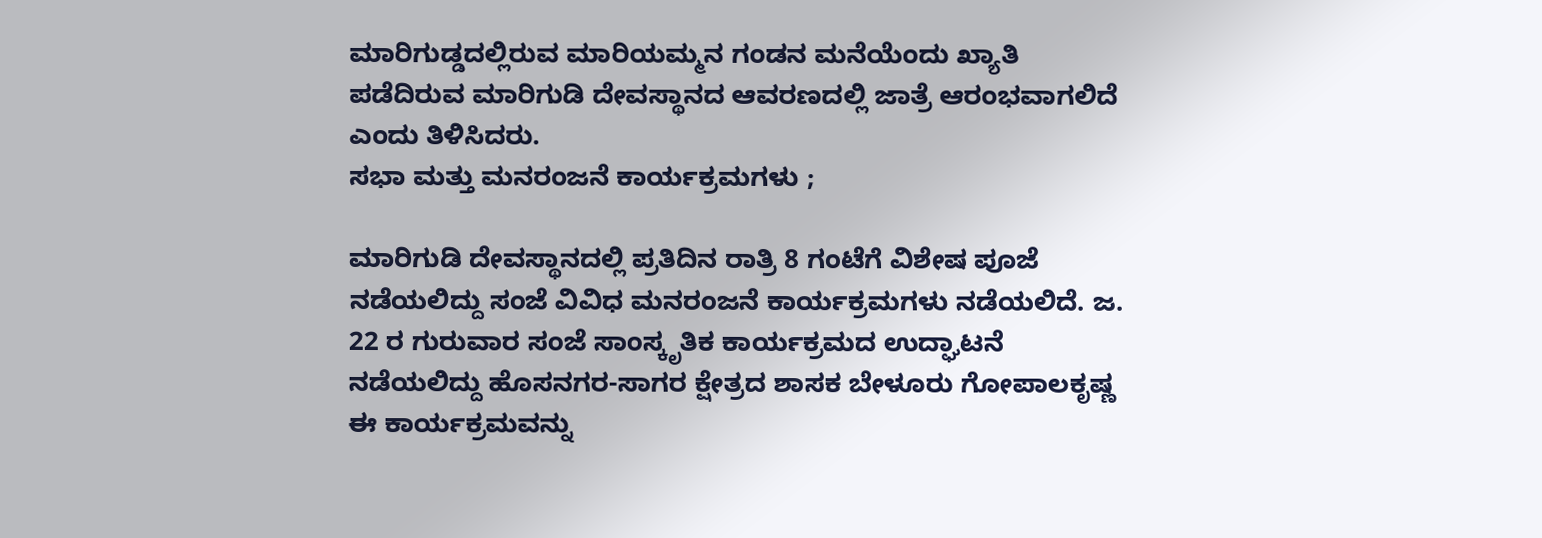ಮಾರಿಗುಡ್ಡದಲ್ಲಿರುವ ಮಾರಿಯಮ್ಮನ ಗಂಡನ ಮನೆಯೆಂದು ಖ್ಯಾತಿ ಪಡೆದಿರುವ ಮಾರಿಗುಡಿ ದೇವಸ್ಥಾನದ ಆವರಣದಲ್ಲಿ ಜಾತ್ರೆ ಆರಂಭವಾಗಲಿದೆ ಎಂದು ತಿಳಿಸಿದರು.
ಸಭಾ ಮತ್ತು ಮನರಂಜನೆ ಕಾರ್ಯಕ್ರಮಗಳು ;

ಮಾರಿಗುಡಿ ದೇವಸ್ಥಾನದಲ್ಲಿ ಪ್ರತಿದಿನ ರಾತ್ರಿ 8 ಗಂಟೆಗೆ ವಿಶೇಷ ಪೂಜೆ ನಡೆಯಲಿದ್ದು ಸಂಜೆ ವಿವಿಧ ಮನರಂಜನೆ ಕಾರ್ಯಕ್ರಮಗಳು ನಡೆಯಲಿದೆ. ಜ. 22 ರ ಗುರುವಾರ ಸಂಜೆ ಸಾಂಸ್ಕೃತಿಕ ಕಾರ್ಯಕ್ರಮದ ಉದ್ಘಾಟನೆ ನಡೆಯಲಿದ್ದು ಹೊಸನಗರ-ಸಾಗರ ಕ್ಷೇತ್ರದ ಶಾಸಕ ಬೇಳೂರು ಗೋಪಾಲಕೃಷ್ಣ ಈ ಕಾರ್ಯಕ್ರಮವನ್ನು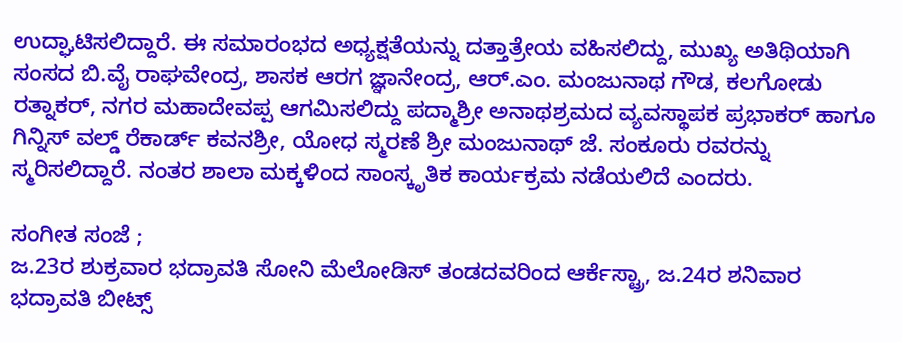ಉದ್ಘಾಟಿಸಲಿದ್ದಾರೆ. ಈ ಸಮಾರಂಭದ ಅಧ್ಯಕ್ಷತೆಯನ್ನು ದತ್ತಾತ್ರೇಯ ವಹಿಸಲಿದ್ದು, ಮುಖ್ಯ ಅತಿಥಿಯಾಗಿ ಸಂಸದ ಬಿ.ವೈ ರಾಘವೇಂದ್ರ, ಶಾಸಕ ಆರಗ ಜ್ಞಾನೇಂದ್ರ, ಆರ್.ಎಂ. ಮಂಜುನಾಥ ಗೌಡ, ಕಲಗೋಡು ರತ್ನಾಕರ್, ನಗರ ಮಹಾದೇವಪ್ಪ ಆಗಮಿಸಲಿದ್ದು ಪದ್ಮಾಶ್ರೀ ಅನಾಥಶ್ರಮದ ವ್ಯವಸ್ಥಾಪಕ ಪ್ರಭಾಕರ್ ಹಾಗೂ ಗಿನ್ನಿಸ್ ವಲ್ಡ್ ರೆಕಾರ್ಡ್ ಕವನಶ್ರೀ, ಯೋಧ ಸ್ಮರಣೆ ಶ್ರೀ ಮಂಜುನಾಥ್ ಜೆ. ಸಂಕೂರು ರವರನ್ನು ಸ್ಮರಿಸಲಿದ್ದಾರೆ. ನಂತರ ಶಾಲಾ ಮಕ್ಕಳಿಂದ ಸಾಂಸ್ಕೃತಿಕ ಕಾರ್ಯಕ್ರಮ ನಡೆಯಲಿದೆ ಎಂದರು.

ಸಂಗೀತ ಸಂಜೆ ;
ಜ.23ರ ಶುಕ್ರವಾರ ಭದ್ರಾವತಿ ಸೋನಿ ಮೆಲೋಡಿಸ್ ತಂಡದವರಿಂದ ಆರ್ಕೆಸ್ಟ್ರಾ, ಜ.24ರ ಶನಿವಾರ ಭದ್ರಾವತಿ ಬೀಟ್ಸ್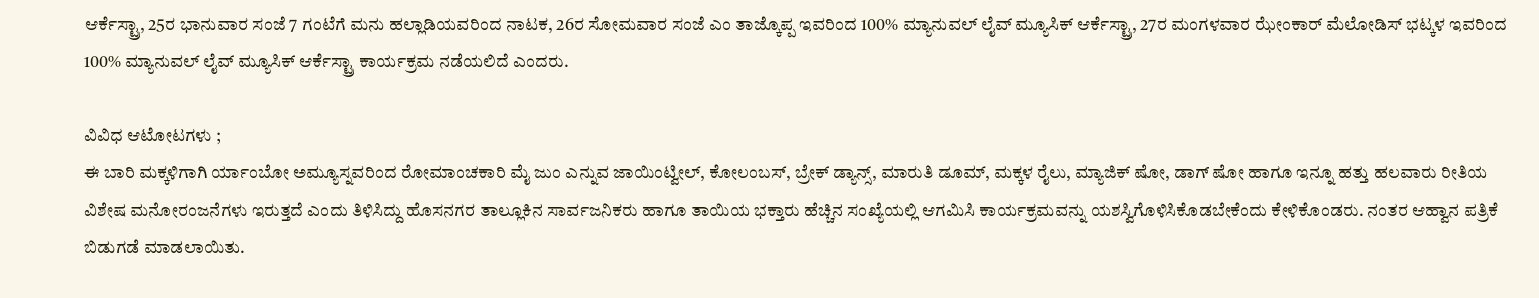ಆರ್ಕೆಸ್ಟ್ರಾ, 25ರ ಭಾನುವಾರ ಸಂಜೆ 7 ಗಂಟೆಗೆ ಮನು ಹಲ್ಲಾಡಿಯವರಿಂದ ನಾಟಕ, 26ರ ಸೋಮವಾರ ಸಂಜೆ ಎಂ ತಾಜ್ಕೊಪ್ಪ ಇವರಿಂದ 100% ಮ್ಯಾನುವಲ್ ಲೈವ್ ಮ್ಯೂಸಿಕ್ ಆರ್ಕೆಸ್ಟ್ರಾ, 27ರ ಮಂಗಳವಾರ ಝೇಂಕಾರ್ ಮೆಲೋಡಿಸ್ ಭಟ್ಕಳ ಇವರಿಂದ 100% ಮ್ಯಾನುವಲ್ ಲೈವ್ ಮ್ಯೂಸಿಕ್ ಆರ್ಕೆಸ್ಟ್ರಾ ಕಾರ್ಯಕ್ರಮ ನಡೆಯಲಿದೆ ಎಂದರು.

ವಿವಿಧ ಆಟೋಟಗಳು ;
ಈ ಬಾರಿ ಮಕ್ಕಳಿಗಾಗಿ ರ್ಯಾಂಬೋ ಅಮ್ಯೂಸ್ನವರಿಂದ ರೋಮಾಂಚಕಾರಿ ಮೈ ಜುಂ ಎನ್ನುವ ಜಾಯಿಂಟ್ವೀಲ್, ಕೋಲಂಬಸ್, ಬ್ರೇಕ್ ಡ್ಯಾನ್ಸ್, ಮಾರುತಿ ಡೂಮ್, ಮಕ್ಕಳ ರೈಲು, ಮ್ಯಾಜಿಕ್ ಷೋ, ಡಾಗ್ ಷೋ ಹಾಗೂ ಇನ್ನೂ ಹತ್ತು ಹಲವಾರು ರೀತಿಯ ವಿಶೇಷ ಮನೋರಂಜನೆಗಳು ಇರುತ್ತದೆ ಎಂದು ತಿಳಿಸಿದ್ದು ಹೊಸನಗರ ತಾಲ್ಲೂಕಿನ ಸಾರ್ವಜನಿಕರು ಹಾಗೂ ತಾಯಿಯ ಭಕ್ತಾರು ಹೆಚ್ಚಿನ ಸಂಖ್ಯೆಯಲ್ಲಿ ಆಗಮಿಸಿ ಕಾರ್ಯಕ್ರಮವನ್ನು ಯಶಸ್ವಿಗೊಳಿಸಿಕೊಡಬೇಕೆಂದು ಕೇಳಿಕೊಂಡರು. ನಂತರ ಆಹ್ವಾನ ಪತ್ರಿಕೆ ಬಿಡುಗಡೆ ಮಾಡಲಾಯಿತು.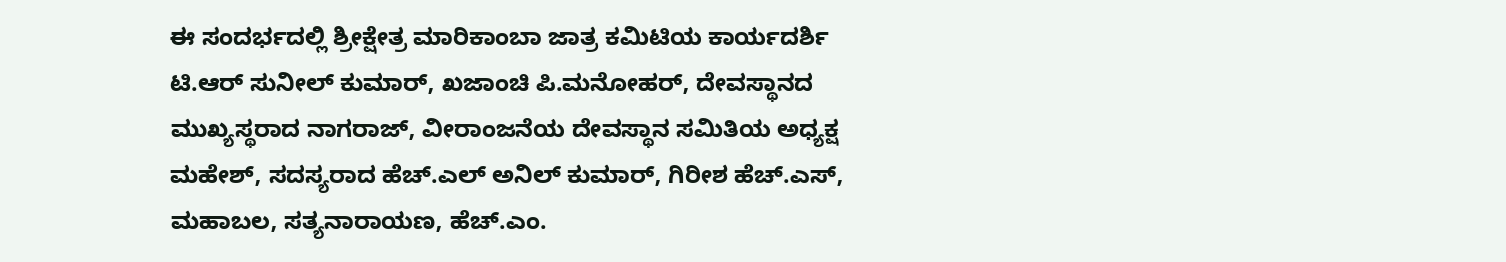ಈ ಸಂದರ್ಭದಲ್ಲಿ ಶ್ರೀಕ್ಷೇತ್ರ ಮಾರಿಕಾಂಬಾ ಜಾತ್ರ ಕಮಿಟಿಯ ಕಾರ್ಯದರ್ಶಿ ಟಿ.ಆರ್ ಸುನೀಲ್ ಕುಮಾರ್, ಖಜಾಂಚಿ ಪಿ.ಮನೋಹರ್, ದೇವಸ್ಥಾನದ ಮುಖ್ಯಸ್ಥರಾದ ನಾಗರಾಜ್, ವೀರಾಂಜನೆಯ ದೇವಸ್ಥಾನ ಸಮಿತಿಯ ಅಧ್ಯಕ್ಷ ಮಹೇಶ್, ಸದಸ್ಯರಾದ ಹೆಚ್.ಎಲ್ ಅನಿಲ್ ಕುಮಾರ್, ಗಿರೀಶ ಹೆಚ್.ಎಸ್, ಮಹಾಬಲ, ಸತ್ಯನಾರಾಯಣ, ಹೆಚ್.ಎಂ.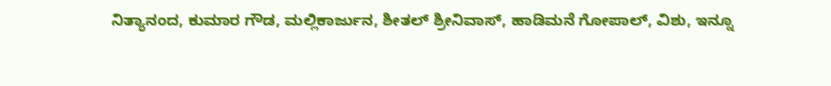ನಿತ್ಯಾನಂದ, ಕುಮಾರ ಗೌಡ, ಮಲ್ಲಿಕಾರ್ಜುನ, ಶೀತಲ್ ಶ್ರೀನಿವಾಸ್, ಹಾಡಿಮನೆ ಗೋಪಾಲ್, ವಿಶು, ಇನ್ನೂ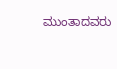ಮುಂತಾದವರು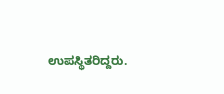ಉಪಸ್ಥಿತರಿದ್ದರು.